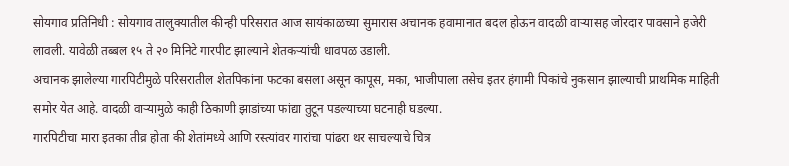सोयगाव प्रतिनिधी : सोयगाव तालुक्यातील कीन्ही परिसरात आज सायंकाळच्या सुमारास अचानक हवामानात बदल होऊन वादळी वाऱ्यासह जोरदार पावसाने हजेरी लावली. यावेळी तब्बल १५ ते २० मिनिटे गारपीट झाल्याने शेतकऱ्यांची धावपळ उडाली.
अचानक झालेल्या गारपिटीमुळे परिसरातील शेतपिकांना फटका बसला असून कापूस, मका, भाजीपाला तसेच इतर हंगामी पिकांचे नुकसान झाल्याची प्राथमिक माहिती समोर येत आहे. वादळी वाऱ्यामुळे काही ठिकाणी झाडांच्या फांद्या तुटून पडल्याच्या घटनाही घडल्या.
गारपिटीचा मारा इतका तीव्र होता की शेतांमध्ये आणि रस्त्यांवर गारांचा पांढरा थर साचल्याचे चित्र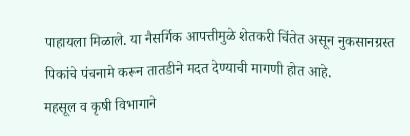पाहायला मिळाले. या नैसर्गिक आपत्तीमुळे शेतकरी चिंतेत असून नुकसानग्रस्त पिकांचे पंचनामे करून तातडीने मदत देण्याची मागणी होत आहे.
महसूल व कृषी विभागाने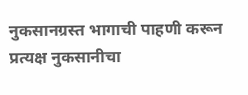नुकसानग्रस्त भागाची पाहणी करून प्रत्यक्ष नुकसानीचा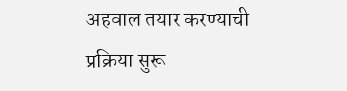अहवाल तयार करण्याची प्रक्रिया सुरू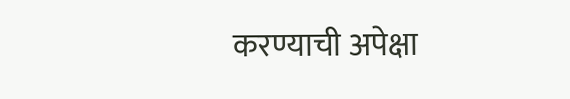करण्याची अपेक्षा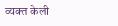व्यक्त केली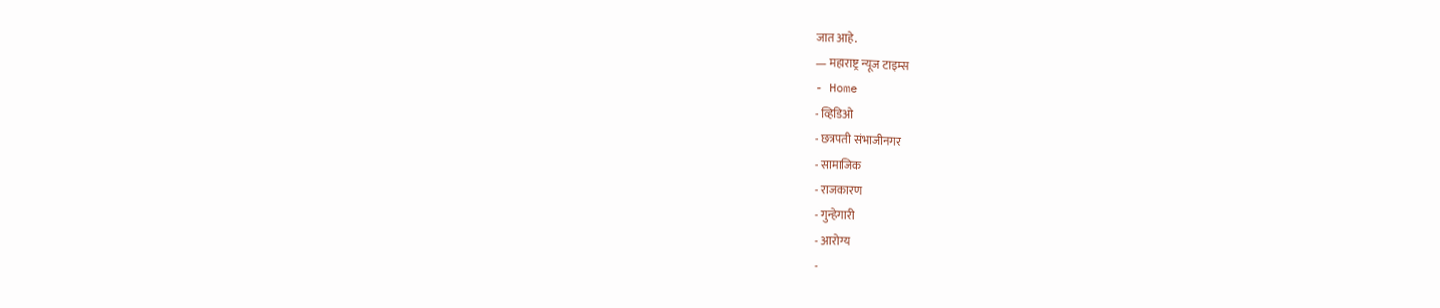जात आहे.
— महाराष्ट्र न्यूज टाइम्स
- Home
- व्हिडिओ
- छत्रपती संभाजीनगर
- सामाजिक
- राजकारण
- गुन्हेगारी
- आरोग्य
-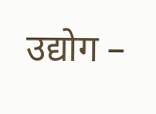उद्योग –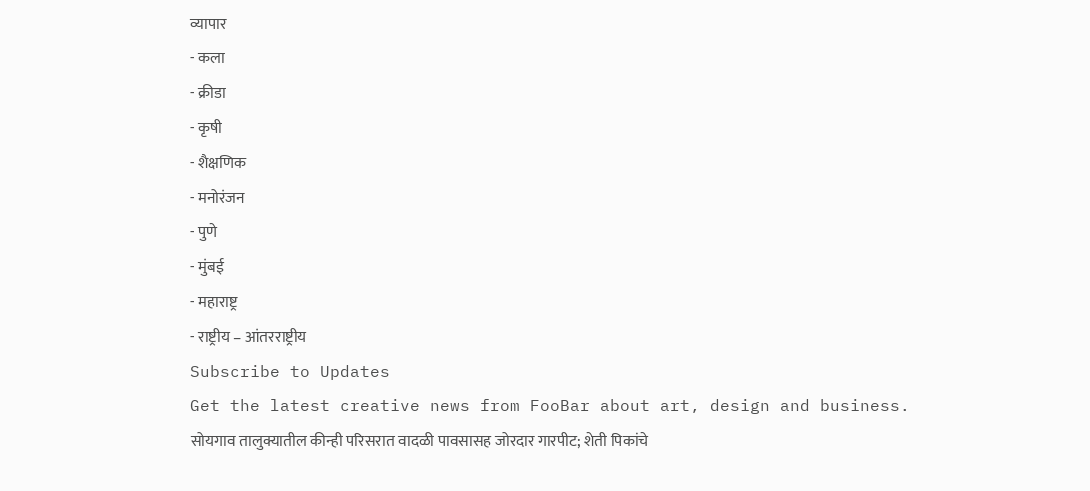व्यापार
- कला
- क्रीडा
- कृषी
- शैक्षणिक
- मनोरंजन
- पुणे
- मुंबई
- महाराष्ट्र
- राष्ट्रीय – आंतरराष्ट्रीय
Subscribe to Updates
Get the latest creative news from FooBar about art, design and business.
सोयगाव तालुक्यातील कीन्ही परिसरात वादळी पावसासह जोरदार गारपीट; शेती पिकांचे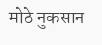मोठे नुकसान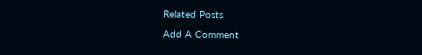Related Posts
Add A Comment